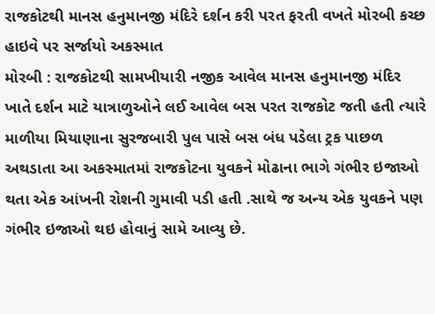રાજકોટથી માનસ હનુમાનજી મંદિરે દર્શન કરી પરત ફરતી વખતે મોરબી કચ્છ હાઇવે પર સર્જાયો અકસ્માત
મોરબી : રાજકોટથી સામખીયારી નજીક આવેલ માનસ હનુમાનજી મંદિર ખાતે દર્શન માટે યાત્રાળુઓને લઈ આવેલ બસ પરત રાજકોટ જતી હતી ત્યારે માળીયા મિયાણાના સુરજબારી પુલ પાસે બસ બંધ પડેલા ટ્રક પાછળ અથડાતા આ અકસ્માતમાં રાજકોટના યુવકને મોઢાના ભાગે ગંભીર ઇજાઓ થતા એક આંખની રોશની ગુમાવી પડી હતી .સાથે જ અન્ય એક યુવકને પણ ગંભીર ઇજાઓ થઇ હોવાનું સામે આવ્યુ છે.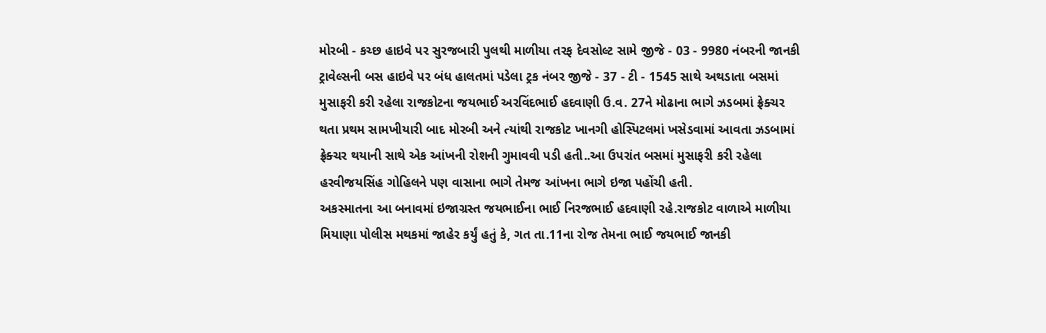મોરબી - કચ્છ હાઇવે પર સુરજબારી પુલથી માળીયા તરફ દેવસોલ્ટ સામે જીજે - 03 - 9980 નંબરની જાનકી ટ્રાવેલ્સની બસ હાઇવે પર બંધ હાલતમાં પડેલા ટ્રક નંબર જીજે - 37 - ટી - 1545 સાથે અથડાતા બસમાં મુસાફરી કરી રહેલા રાજકોટના જયભાઈ અરવિંદભાઈ હદવાણી ઉ.વ. 27ને મોઢાના ભાગે ઝડબમાં ફ્રેક્ચર થતા પ્રથમ સામખીયારી બાદ મોરબી અને ત્યાંથી રાજકોટ ખાનગી હોસ્પિટલમાં ખસેડવામાં આવતા ઝડબામાં ફ્રેક્ચર થયાની સાથે એક આંખની રોશની ગુમાવવી પડી હતી..આ ઉપરાંત બસમાં મુસાફરી કરી રહેલા હરવીજયસિંહ ગોહિલને પણ વાસાના ભાગે તેમજ આંખના ભાગે ઇજા પહોંચી હતી.
અકસ્માતના આ બનાવમાં ઇજાગ્રસ્ત જયભાઈના ભાઈ નિરજભાઈ હદવાણી રહે.રાજકોટ વાળાએ માળીયા મિયાણા પોલીસ મથકમાં જાહેર કર્યું હતું કે, ગત તા.11ના રોજ તેમના ભાઈ જયભાઈ જાનકી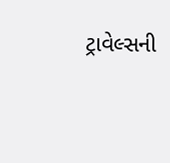ટ્રાવેલ્સની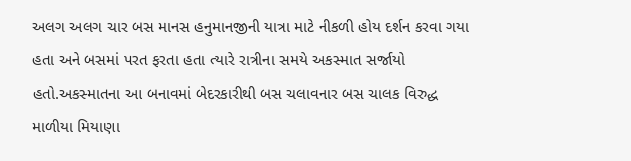અલગ અલગ ચાર બસ માનસ હનુમાનજીની યાત્રા માટે નીકળી હોય દર્શન કરવા ગયા હતા અને બસમાં પરત ફરતા હતા ત્યારે રાત્રીના સમયે અકસ્માત સર્જાયો હતો.અકસ્માતના આ બનાવમાં બેદરકારીથી બસ ચલાવનાર બસ ચાલક વિરુદ્ધ માળીયા મિયાણા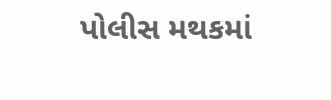પોલીસ મથકમાં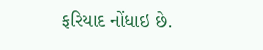ફરિયાદ નોંધાઇ છે.